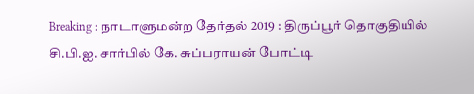Breaking : நாடாளுமன்ற தேர்தல் 2019 : திருப்பூர் தொகுதியில் சி.பி.ஐ. சார்பில் கே. சுப்பராயன் போட்டி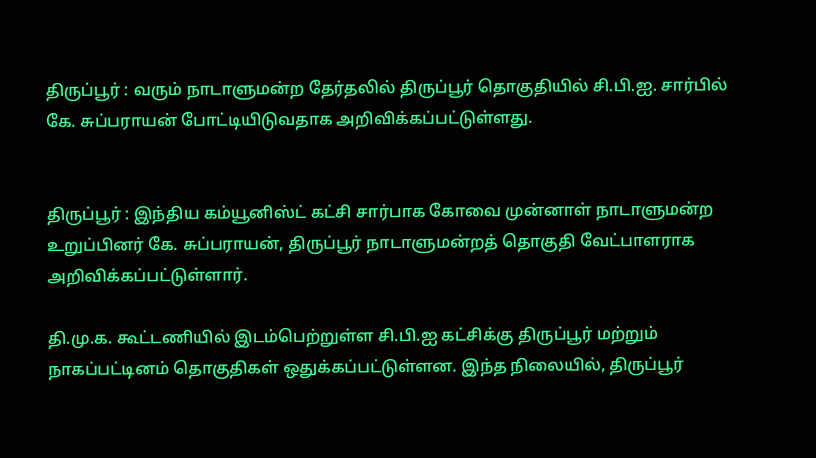திருப்பூர் : வரும் நாடாளுமன்ற தேர்தலில் திருப்பூர் தொகுதியில் சி.பி.ஐ. சார்பில் கே. சுப்பராயன் போட்டியிடுவதாக அறிவிக்கப்பட்டுள்ளது.


திருப்பூர் : இந்திய கம்யூனிஸ்ட் கட்சி சார்பாக கோவை முன்னாள் நாடாளுமன்ற உறுப்பினர் கே. சுப்பராயன், திருப்பூர் நாடாளுமன்றத் தொகுதி வேட்பாளராக அறிவிக்கப்பட்டுள்ளார்.

தி.மு.க. கூட்டணியில் இடம்பெற்றுள்ள சி.பி.ஐ கட்சிக்கு திருப்பூர் மற்றும் நாகப்பட்டினம் தொகுதிகள் ஒதுக்கப்பட்டுள்ளன. இந்த நிலையில், திருப்பூர்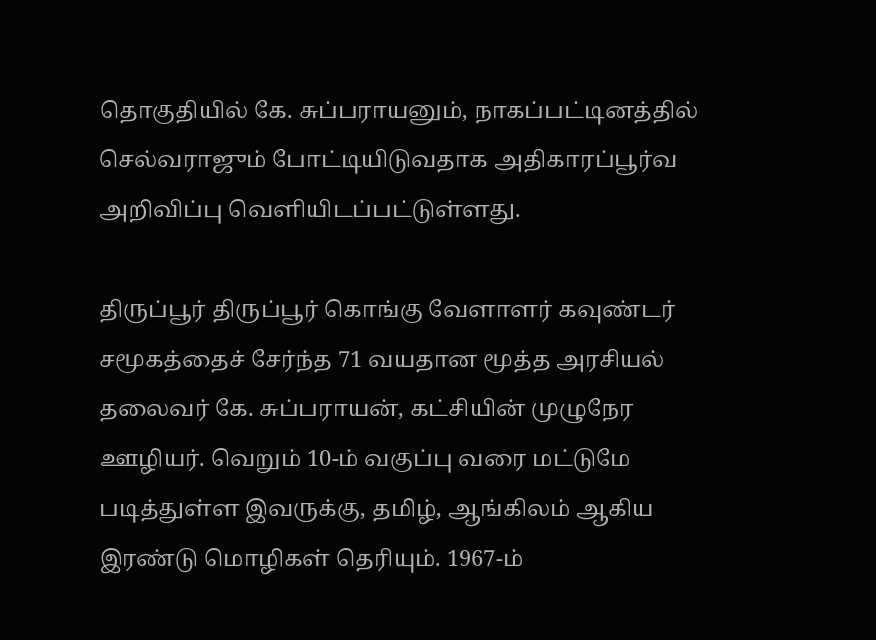தொகுதியில் கே. சுப்பராயனும், நாகப்பட்டினத்தில் செல்வராஜும் போட்டியிடுவதாக அதிகாரப்பூர்வ அறிவிப்பு வெளியிடப்பட்டுள்ளது.

திருப்பூர் திருப்பூர் கொங்கு வேளாளர் கவுண்டர் சமூகத்தைச் சேர்ந்த 71 வயதான மூத்த அரசியல் தலைவர் கே. சுப்பராயன், கட்சியின் முழுநேர ஊழியர். வெறும் 10-ம் வகுப்பு வரை மட்டுமே படித்துள்ள இவருக்கு, தமிழ், ஆங்கிலம் ஆகிய இரண்டு மொழிகள் தெரியும். 1967-ம்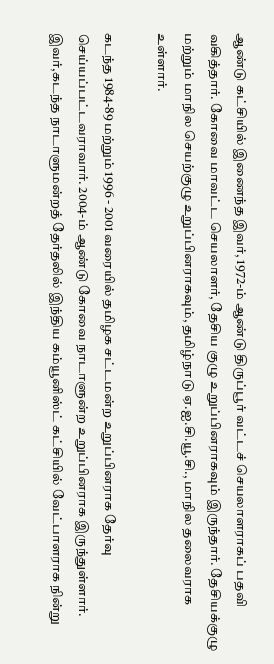ஆண்டு கட்சியில் இணைந்த இவர், 1972-ம் ஆண்டு திருப்பூர் வட்டச் செயலாளராகப் பதவி வகித்தார். கோவை மாவட்ட செயலாளர், தேசிய குழு உறுப்பினராகவும் இருந்தார். தேசியக்குழு மற்றும் மாநில செயற்குழு உறுப்பினராகவும், தமிழ்நாடு ஏ.ஐ.சி.யூ.சி., மாநில தலைவராக உள்ளார்.

கடந்த 1984-89 மற்றும் 1996 - 2001 வரையில் தமிழக சட்டமன்ற உறுப்பினராக தேர்வு செய்யப்பட்டவராவார். 2004-ம் ஆண்டு கோவை நாடாளுன்ற உறுப்பினராக இருந்துள்ளார். இவர்,கடந்த நாடாளுமன்றத் தேர்தலில் இந்திய கம்யூனிஸ்ட் கட்சியில் வேட்பாளராக நின்று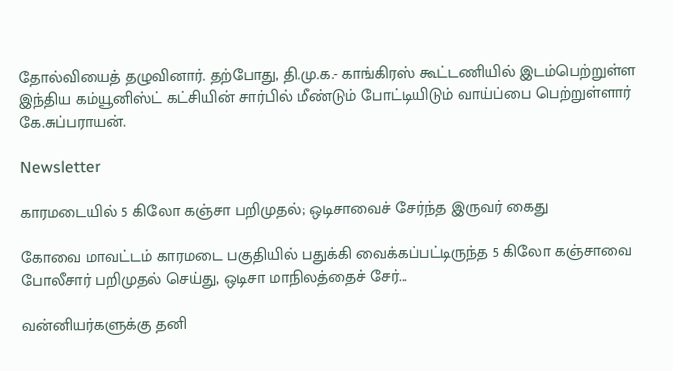தோல்வியைத் தழுவினார். தற்போது, தி.மு.க.- காங்கிரஸ் கூட்டணியில் இடம்பெற்றுள்ள இந்திய கம்யூனிஸ்ட் கட்சியின் சார்பில் மீண்டும் போட்டியிடும் வாய்ப்பை பெற்றுள்ளார் கே.சுப்பராயன்.

Newsletter

காரமடையில் 5 கிலோ கஞ்சா பறிமுதல்; ஒடிசாவைச் சேர்ந்த இருவர் கைது

கோவை மாவட்டம் காரமடை பகுதியில் பதுக்கி வைக்கப்பட்டிருந்த 5 கிலோ கஞ்சாவை போலீசார் பறிமுதல் செய்து, ஒடிசா மாநிலத்தைச் சேர்...

வன்னியர்களுக்கு தனி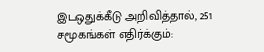இடஒதுக்கீடு அறிவித்தால், 251 சமூகங்கள் எதிர்க்கும்: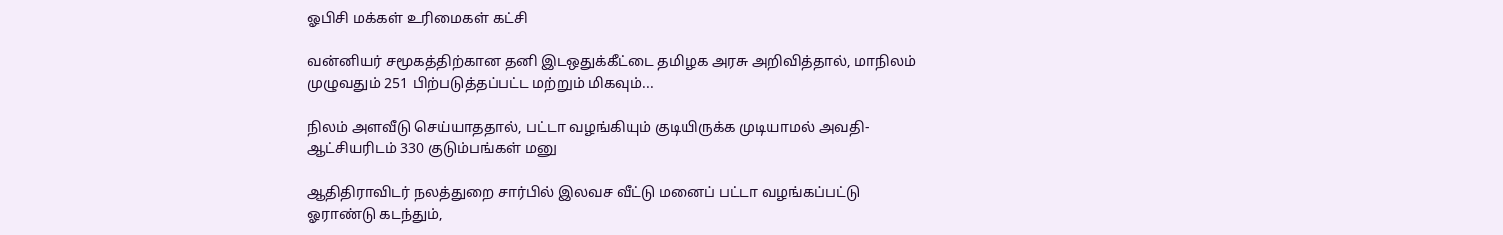ஓபிசி மக்கள் உரிமைகள் கட்சி

வன்னியர் சமூகத்திற்கான தனி இடஒதுக்கீட்டை தமிழக அரசு அறிவித்தால், மாநிலம் முழுவதும் 251 பிற்படுத்தப்பட்ட மற்றும் மிகவும்...

நிலம் அளவீடு செய்யாததால், பட்டா வழங்கியும் குடியிருக்க முடியாமல் அவதி- ஆட்சியரிடம் 330 குடும்பங்கள் மனு

ஆதிதிராவிடர் நலத்துறை சார்பில் இலவச வீட்டு மனைப் பட்டா வழங்கப்பட்டு ஓராண்டு கடந்தும்,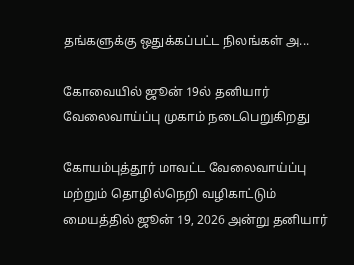தங்களுக்கு ஒதுக்கப்பட்ட நிலங்கள் அ...

கோவையில் ஜூன் 19ல் தனியார் வேலைவாய்ப்பு முகாம் நடைபெறுகிறது

கோயம்புத்தூர் மாவட்ட வேலைவாய்ப்பு மற்றும் தொழில்நெறி வழிகாட்டும் மையத்தில் ஜூன் 19, 2026 அன்று தனியார்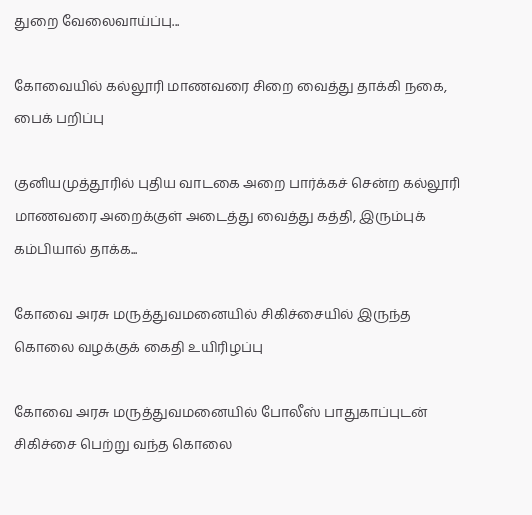துறை வேலைவாய்ப்பு...

கோவையில் கல்லூரி மாணவரை சிறை வைத்து தாக்கி நகை, பைக் பறிப்பு

குனியமுத்தூரில் புதிய வாடகை அறை பார்க்கச் சென்ற கல்லூரி மாணவரை அறைக்குள் அடைத்து வைத்து கத்தி, இரும்புக் கம்பியால் தாக்க...

கோவை அரசு மருத்துவமனையில் சிகிச்சையில் இருந்த கொலை வழக்குக் கைதி உயிரிழப்பு

கோவை அரசு மருத்துவமனையில் போலீஸ் பாதுகாப்புடன் சிகிச்சை பெற்று வந்த கொலை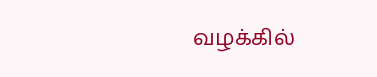வழக்கில்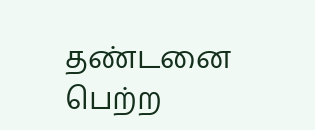தண்டனை பெற்ற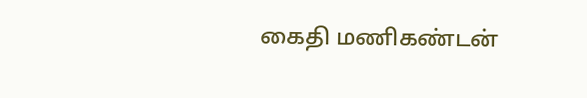கைதி மணிகண்டன்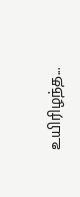உயிரிழந்த...